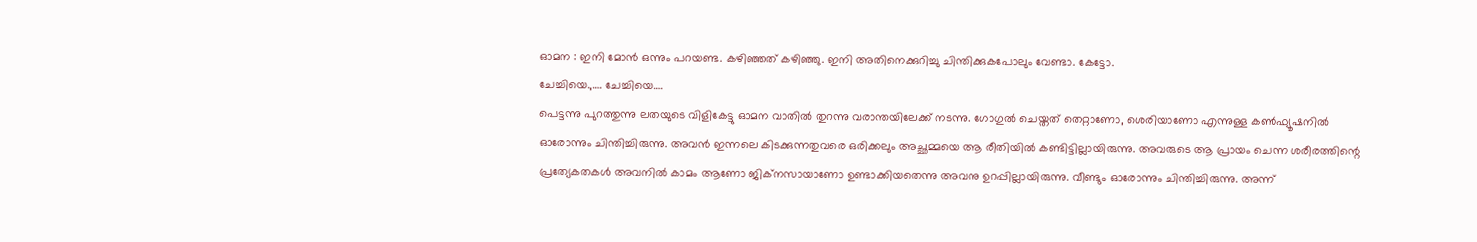ഓമന : ഇനി മോൻ ഒന്നും പറയണ്ട. കഴിഞ്ഞത് കഴിഞ്ഞു. ഇനി അതിനെക്കുറിച്ചു ചിന്തിക്കുകപോലും വേണ്ടാ. കേട്ടോ.
ചേച്ചിയെ.,…. ചേച്ചിയെ….
പെട്ടന്നു പുറത്തുന്നു ലതയുടെ വിളികേട്ടു ഓമന വാതിൽ തുറന്നു വരാന്തയിലേക്ക് നടന്നു. ഗോഗുൽ ചെയ്തത് തെറ്റാണോ, ശെരിയാണോ എന്നുള്ള കൺഫ്യൂഷനിൽ ഓരോന്നും ചിന്തിച്ചിരുന്നു. അവൻ ഇന്നലെ കിടക്കുന്നതുവരെ ഒരിക്കലും അച്ഛമ്മയെ ആ രീതിയിൽ കണ്ടിട്ടില്ലായിരുന്നു. അവരുടെ ആ പ്രായം ചെന്ന ശരീരത്തിന്റെ പ്രത്യേകതകൾ അവനിൽ കാമം ആണോ ജിക്നസായാണോ ഉണ്ടാക്കിയതെന്നു അവനു ഉറപ്പില്ലായിരുന്നു. വീണ്ടും ഓരോന്നും ചിന്തിച്ചിരുന്നു. അന്ന്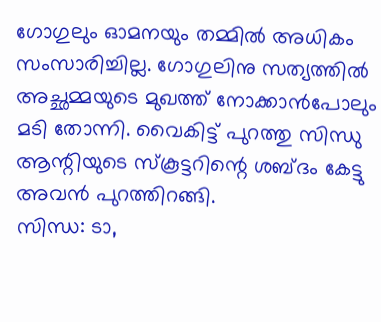ഗോഗുലും ഓമനയും തമ്മിൽ അധികം സംസാരിച്ചില്ല. ഗോഗുലിനു സത്യത്തിൽ അച്ഛമ്മയുടെ മുഖത്ത് നോക്കാൻപോലും മടി തോന്നി. വൈകിട്ട് പുറത്തു സിന്ധു ആന്റിയുടെ സ്കൂട്ടറിന്റെ ശബ്ദം കേട്ടു അവൻ പുറത്തിറങ്ങി.
സിന്ധ: ടാ,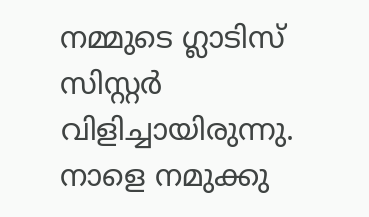നമ്മുടെ ഗ്ലാടിസ് സിസ്റ്റർ വിളിച്ചായിരുന്നു. നാളെ നമുക്കു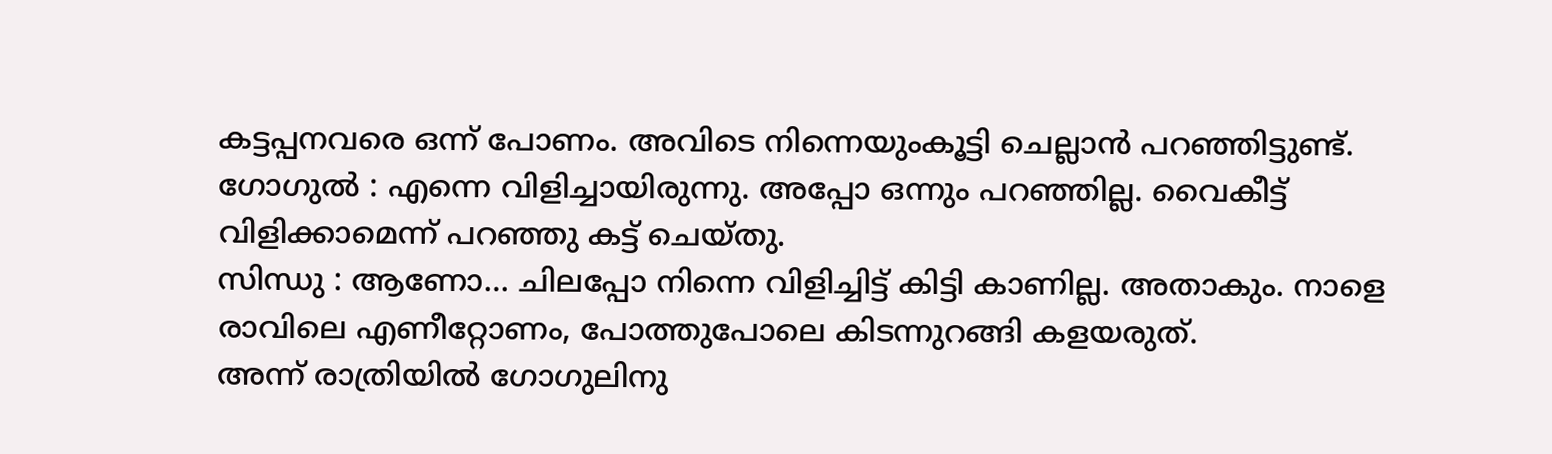കട്ടപ്പനവരെ ഒന്ന് പോണം. അവിടെ നിന്നെയുംകൂട്ടി ചെല്ലാൻ പറഞ്ഞിട്ടുണ്ട്.
ഗോഗുൽ : എന്നെ വിളിച്ചായിരുന്നു. അപ്പോ ഒന്നും പറഞ്ഞില്ല. വൈകീട്ട് വിളിക്കാമെന്ന് പറഞ്ഞു കട്ട് ചെയ്തു.
സിന്ധു : ആണോ… ചിലപ്പോ നിന്നെ വിളിച്ചിട്ട് കിട്ടി കാണില്ല. അതാകും. നാളെ രാവിലെ എണീറ്റോണം, പോത്തുപോലെ കിടന്നുറങ്ങി കളയരുത്.
അന്ന് രാത്രിയിൽ ഗോഗുലിനു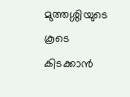മുത്തശ്ശിയുടെ കൂടെ കിടക്കാൻ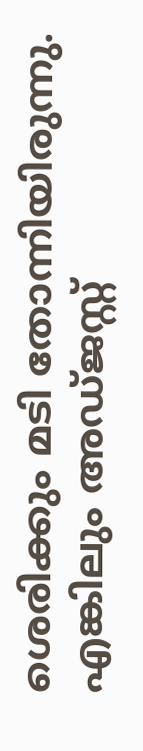ശെരിക്കും മടി തോന്നിയിരുന്നു. എങ്കിലും അഡ്ജസ്റ്റ്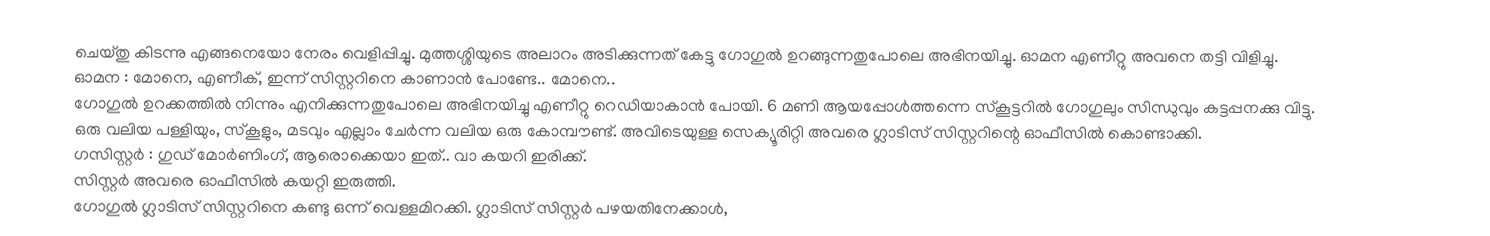ചെയ്തു കിടന്നു എങ്ങനെയോ നേരം വെളിപ്പിച്ചു. മുത്തശ്ശിയുടെ അലാറം അടിക്കുന്നത് കേട്ടു ഗോഗുൽ ഉറങ്ങുന്നതുപോലെ അഭിനയിച്ചു. ഓമന എണീറ്റു അവനെ തട്ടി വിളിച്ചു.
ഓമന : മോനെ, എണീക്, ഇന്ന് സിസ്റ്ററിനെ കാണാൻ പോണ്ടേ.. മോനെ..
ഗോഗുൽ ഉറക്കത്തിൽ നിന്നും എനിക്കുന്നതുപോലെ അഭിനയിച്ചു എണീറ്റു റെഡിയാകാൻ പോയി. 6 മണി ആയപ്പോൾത്തന്നെ സ്കൂട്ടറിൽ ഗോഗുലും സിന്ധുവും കട്ടപ്പനക്കു വിട്ടു. ഒരു വലിയ പള്ളിയും, സ്കൂളും, മടവും എല്ലാം ചേർന്ന വലിയ ഒരു കോമ്പൗണ്ട്. അവിടെയുള്ള സെക്യൂരിറ്റി അവരെ ഗ്ലാടിസ് സിസ്റ്ററിന്റെ ഓഫീസിൽ കൊണ്ടാക്കി.
ഗസിസ്റ്റർ : ഗുഡ് മോർണിംഗ്, ആരൊക്കെയാ ഇത്.. വാ കയറി ഇരിക്ക്.
സിസ്റ്റർ അവരെ ഓഫീസിൽ കയറ്റി ഇരുത്തി.
ഗോഗുൽ ഗ്ലാടിസ് സിസ്റ്ററിനെ കണ്ടു ഒന്ന് വെള്ളമിറക്കി. ഗ്ലാടിസ് സിസ്റ്റർ പഴയതിനേക്കാൾ,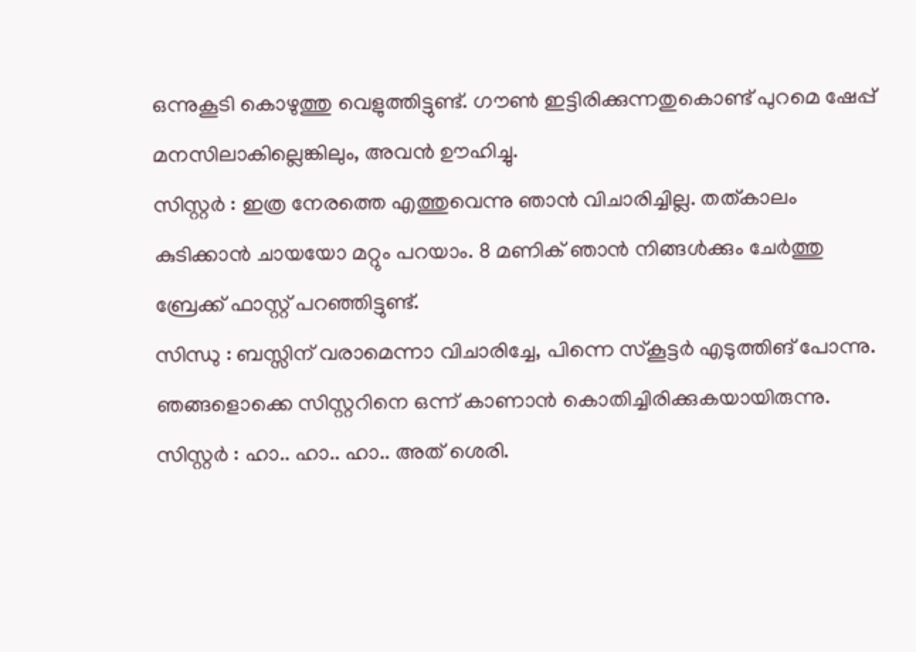ഒന്നുകൂടി കൊഴുത്തു വെളുത്തിട്ടുണ്ട്. ഗൗൺ ഇട്ടിരിക്കുന്നതുകൊണ്ട് പുറമെ ഷേപ്പ് മനസിലാകില്ലെങ്കിലും, അവൻ ഊഹിച്ചു.
സിസ്റ്റർ : ഇത്ര നേരത്തെ എത്തുവെന്നു ഞാൻ വിചാരിച്ചില്ല. തത്കാലം കുടിക്കാൻ ചായയോ മറ്റും പറയാം. 8 മണിക് ഞാൻ നിങ്ങൾക്കും ചേർത്തു ബ്രേക്ക് ഫാസ്റ്റ് പറഞ്ഞിട്ടുണ്ട്.
സിന്ധു : ബസ്സിന് വരാമെന്നാ വിചാരിച്ചേ, പിന്നെ സ്കൂട്ടർ എടുത്തിങ് പോന്നു. ഞങ്ങളൊക്കെ സിസ്റ്ററിനെ ഒന്ന് കാണാൻ കൊതിച്ചിരിക്കുകയായിരുന്നു.
സിസ്റ്റർ : ഹാ.. ഹാ.. ഹാ.. അത് ശെരി.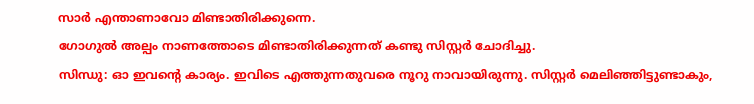സാർ എന്താണാവോ മിണ്ടാതിരിക്കുന്നെ.
ഗോഗുൽ അല്പം നാണത്തോടെ മിണ്ടാതിരിക്കുന്നത് കണ്ടു സിസ്റ്റർ ചോദിച്ചു.
സിന്ധു: ഓ ഇവന്റെ കാര്യം. ഇവിടെ എത്തുന്നതുവരെ നൂറു നാവായിരുന്നു. സിസ്റ്റർ മെലിഞ്ഞിട്ടുണ്ടാകും,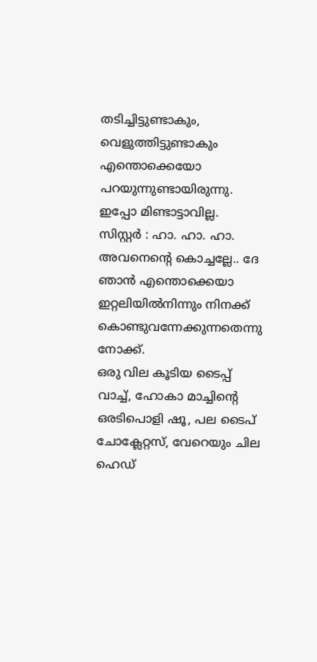തടിച്ചിട്ടുണ്ടാകും, വെളുത്തിട്ടുണ്ടാകും എന്തൊക്കെയോ പറയുന്നുണ്ടായിരുന്നു. ഇപ്പോ മിണ്ടാട്ടാവില്ല.
സിസ്റ്റർ : ഹാ. ഹാ. ഹാ. അവനെന്റെ കൊച്ചല്ലേ.. ദേ ഞാൻ എന്തൊക്കെയാ ഇറ്റലിയിൽനിന്നും നിനക്ക് കൊണ്ടുവന്നേക്കുന്നതെന്നു നോക്ക്.
ഒരു വില കൂടിയ ടൈപ്പ് വാച്ച്, ഹോകാ മാച്ചിന്റെ ഒരടിപൊളി ഷൂ, പല ടൈപ് ചോക്ലേറ്റസ്, വേറെയും ചില ഹെഡ്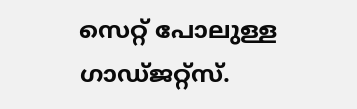സെറ്റ് പോലുള്ള ഗാഡ്ജറ്റ്സ്.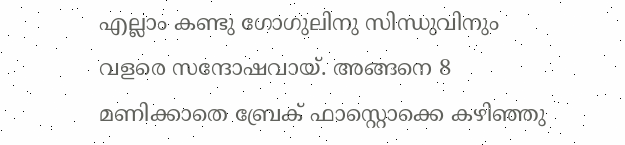എല്ലാം കണ്ടു ഗോഗുലിനു സിന്ധുവിനും വളരെ സന്ദോഷവായ്. അങ്ങനെ 8 മണിക്കാതെ ബ്രേക് ഫാസ്റ്റൊക്കെ കഴിഞ്ഞു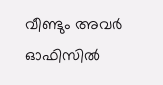വീണ്ടും അവർ ഓഫിസിൽ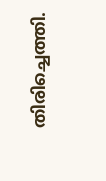തിരിച്ചെത്തി.